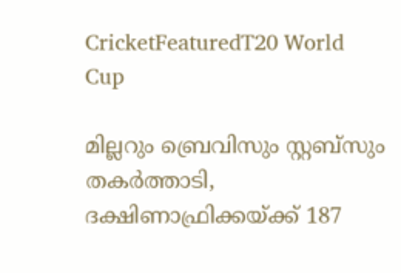CricketFeaturedT20 World Cup

മില്ലറും ബ്രെവിസും സ്റ്റബ്സും തകര്‍ത്താടി, ദക്ഷിണാഫ്രിക്കയ്ക്ക് 187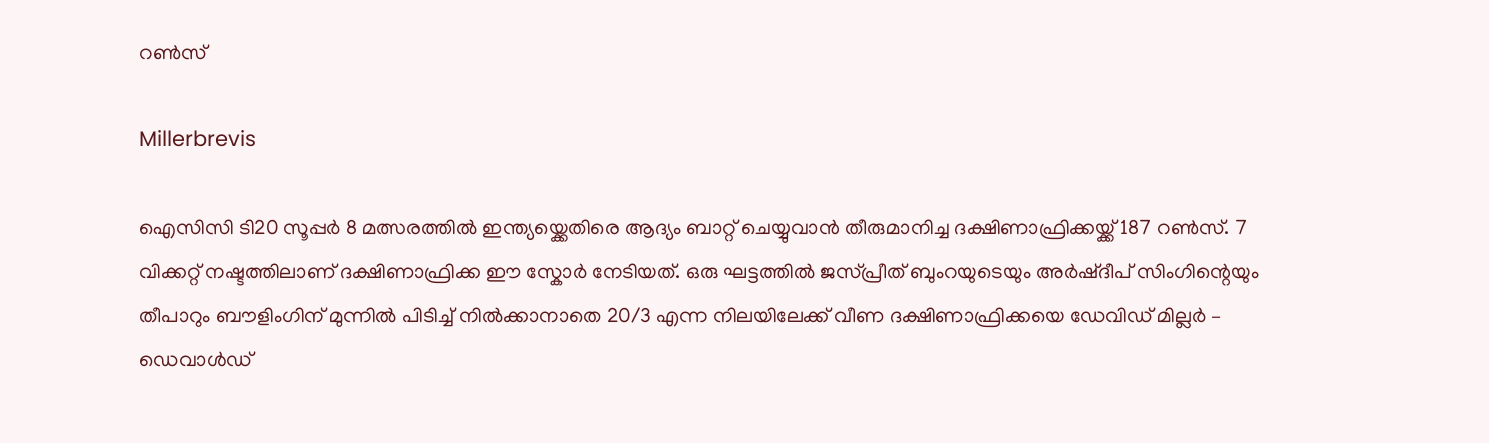റൺസ്

Millerbrevis

ഐസിസി ടി20 സൂപ്പര്‍ 8 മത്സരത്തിൽ ഇന്ത്യയ്ക്കെതിരെ ആദ്യം ബാറ്റ് ചെയ്യുവാന്‍ തീരുമാനിച്ച ദക്ഷിണാഫ്രിക്കയ്ക്ക് 187 റൺസ്. 7 വിക്കറ്റ് നഷ്ടത്തിലാണ് ദക്ഷിണാഫ്രിക്ക ഈ സ്കോര്‍ നേടിയത്. ഒരു ഘട്ടത്തിൽ ജസ്പ്രീത് ബുംറയുടെയും അര്‍ഷ്ദീപ് സിംഗിന്റെയും തീപാറും ബൗളിംഗിന് മുന്നിൽ പിടിച്ച് നിൽക്കാനാതെ 20/3 എന്ന നിലയിലേക്ക് വീണ ദക്ഷിണാഫ്രിക്കയെ ഡേവിഡ് മില്ലര്‍ – ഡെവാള്‍ഡ്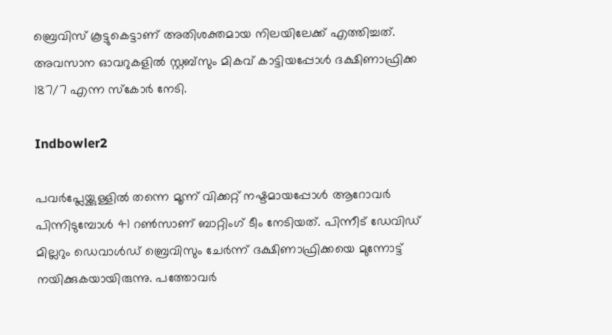ബ്രെവിസ് കൂട്ടുകെട്ടാണ് അതിശക്തമായ നിലയിലേക്ക് എത്തിച്ചത്. അവസാന ഓവറുകളിൽ സ്റ്റബ്സും മികവ് കാട്ടിയപ്പോള്‍ ദക്ഷിണാഫ്രിക്ക 187/7 എന്ന സ്കോര്‍ നേടി.

Indbowler2

പവര്‍പ്ലേയ്ക്കുള്ളിൽ തന്നെ മൂന്ന് വിക്കറ്റ് നഷ്ടമായപ്പോള്‍ ആറോവര്‍ പിന്നിടുമ്പോള്‍ 41 റൺസാണ് ബാറ്റിംഗ് ടീം നേടിയത്. പിന്നീട് ഡേവിഡ് മില്ലറും ഡെവാള്‍ഡ് ബ്രെവിസും ചേര്‍ന്ന് ദക്ഷിണാഫ്രിക്കയെ മുന്നോട്ട് നയിക്കുകയായിരുന്നു. പത്തോവര്‍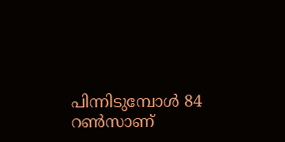പിന്നിടുമ്പോള്‍ 84 റൺസാണ്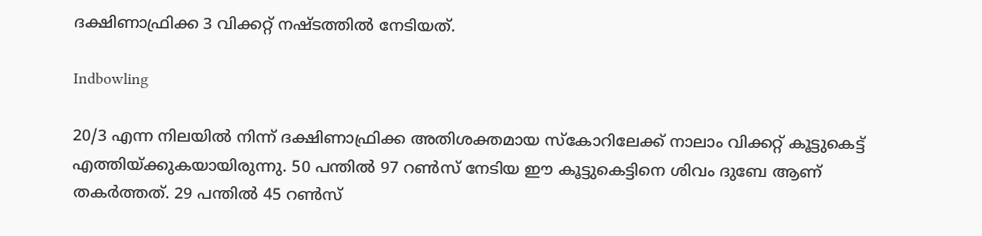ദക്ഷിണാഫ്രിക്ക 3 വിക്കറ്റ് നഷ്ടത്തിൽ നേടിയത്.

Indbowling

20/3 എന്ന നിലയിൽ നിന്ന് ദക്ഷിണാഫ്രിക്ക അതിശക്തമായ സ്കോറിലേക്ക് നാലാം വിക്കറ്റ് കൂട്ടുകെട്ട് എത്തിയ്ക്കുകയായിരുന്നു. 50 പന്തിൽ 97 റൺസ് നേടിയ ഈ കൂട്ടുകെട്ടിനെ ശിവം ദുബേ ആണ് തകര്‍ത്തത്. 29 പന്തിൽ 45 റൺസ്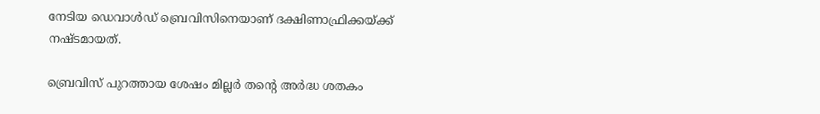നേടിയ ഡെവാള്‍ഡ് ബ്രെവിസിനെയാണ് ദക്ഷിണാഫ്രിക്കയ്ക്ക് നഷ്ടമായത്.

ബ്രെവിസ് പുറത്തായ ശേഷം മില്ലര്‍ തന്റെ അര്‍ദ്ധ ശതകം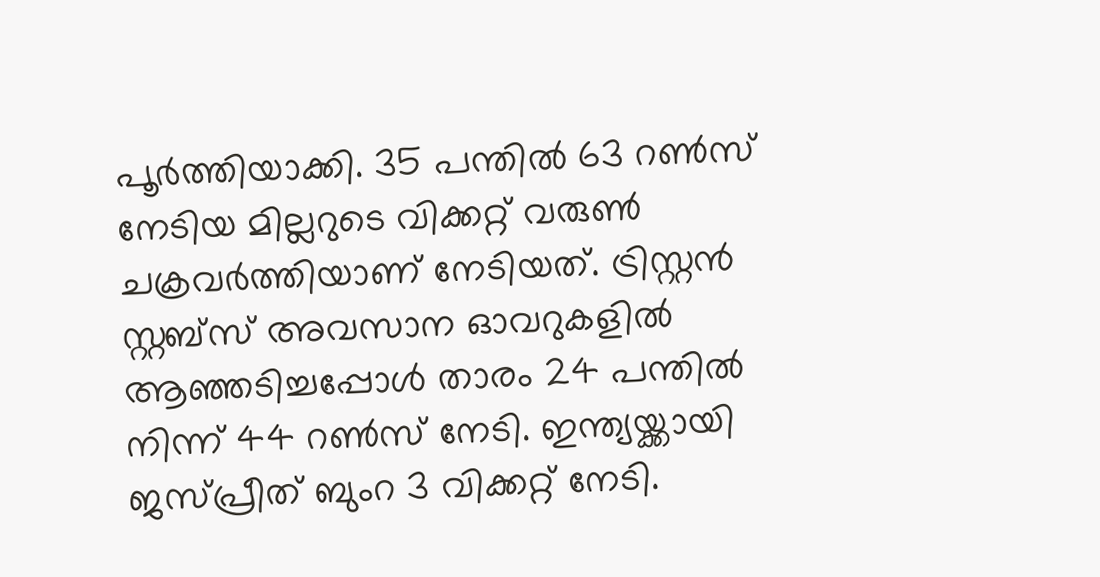പൂര്‍ത്തിയാക്കി. 35 പന്തിൽ 63 റൺസ് നേടിയ മില്ലറുടെ വിക്കറ്റ് വരുൺ ചക്രവര്‍ത്തിയാണ് നേടിയത്. ട്രിസ്റ്റന്‍ സ്റ്റബ്സ് അവസാന ഓവറുകളിൽ ആഞ്ഞടിച്ചപ്പോള്‍ താരം 24 പന്തിൽ നിന്ന് 44 റൺസ് നേടി. ഇന്ത്യയ്ക്കായി ജസ്പ്രീത് ബുംറ 3 വിക്കറ്റ് നേടി.